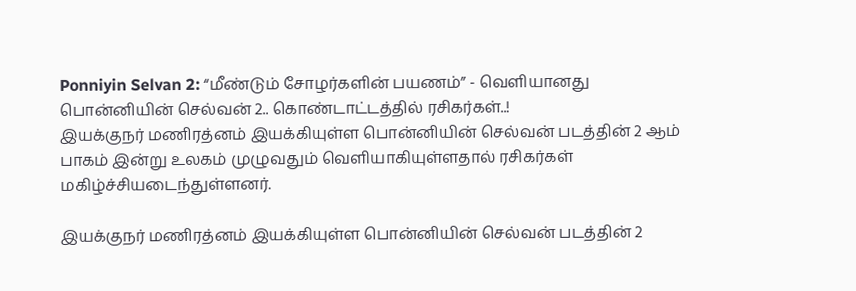Ponniyin Selvan 2: “மீண்டும் சோழர்களின் பயணம்” - வெளியானது பொன்னியின் செல்வன் 2.. கொண்டாட்டத்தில் ரசிகர்கள்..!
இயக்குநர் மணிரத்னம் இயக்கியுள்ள பொன்னியின் செல்வன் படத்தின் 2 ஆம் பாகம் இன்று உலகம் முழுவதும் வெளியாகியுள்ளதால் ரசிகர்கள் மகிழ்ச்சியடைந்துள்ளனர்.

இயக்குநர் மணிரத்னம் இயக்கியுள்ள பொன்னியின் செல்வன் படத்தின் 2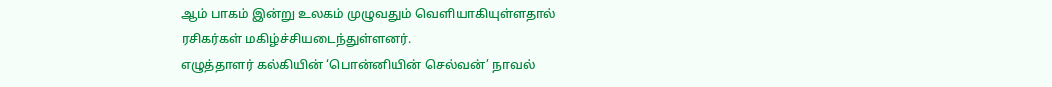ஆம் பாகம் இன்று உலகம் முழுவதும் வெளியாகியுள்ளதால் ரசிகர்கள் மகிழ்ச்சியடைந்துள்ளனர்.
எழுத்தாளர் கல்கியின் ‘பொன்னியின் செல்வன்’ நாவல்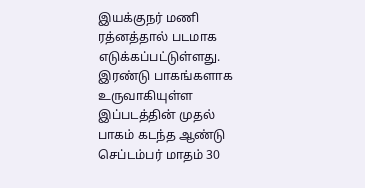இயக்குநர் மணி ரத்னத்தால் படமாக எடுக்கப்பட்டுள்ளது. இரண்டு பாகங்களாக உருவாகியுள்ள இப்படத்தின் முதல் பாகம் கடந்த ஆண்டு செப்டம்பர் மாதம் 30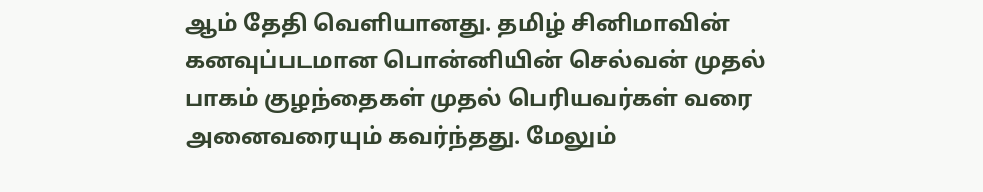ஆம் தேதி வெளியானது. தமிழ் சினிமாவின் கனவுப்படமான பொன்னியின் செல்வன் முதல் பாகம் குழந்தைகள் முதல் பெரியவர்கள் வரை அனைவரையும் கவர்ந்தது. மேலும்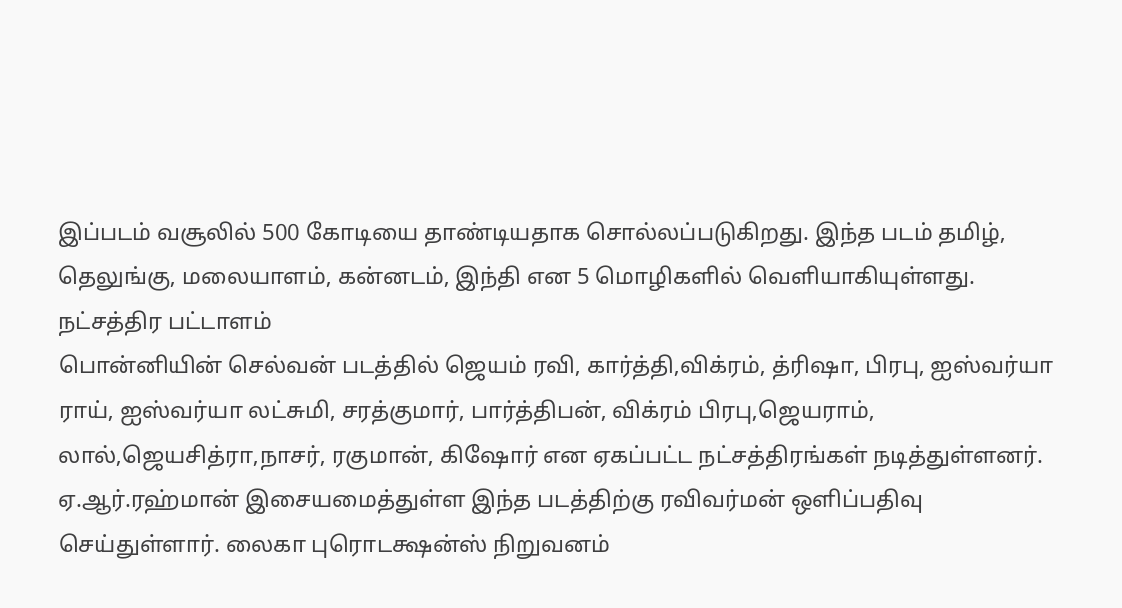இப்படம் வசூலில் 500 கோடியை தாண்டியதாக சொல்லப்படுகிறது. இந்த படம் தமிழ், தெலுங்கு, மலையாளம், கன்னடம், இந்தி என 5 மொழிகளில் வெளியாகியுள்ளது.
நட்சத்திர பட்டாளம்
பொன்னியின் செல்வன் படத்தில் ஜெயம் ரவி, கார்த்தி,விக்ரம், த்ரிஷா, பிரபு, ஐஸ்வர்யா ராய், ஐஸ்வர்யா லட்சுமி, சரத்குமார், பார்த்திபன், விக்ரம் பிரபு,ஜெயராம், லால்,ஜெயசித்ரா,நாசர், ரகுமான், கிஷோர் என ஏகப்பட்ட நட்சத்திரங்கள் நடித்துள்ளனர். ஏ.ஆர்.ரஹ்மான் இசையமைத்துள்ள இந்த படத்திற்கு ரவிவர்மன் ஒளிப்பதிவு செய்துள்ளார். லைகா புரொடக்ஷன்ஸ் நிறுவனம்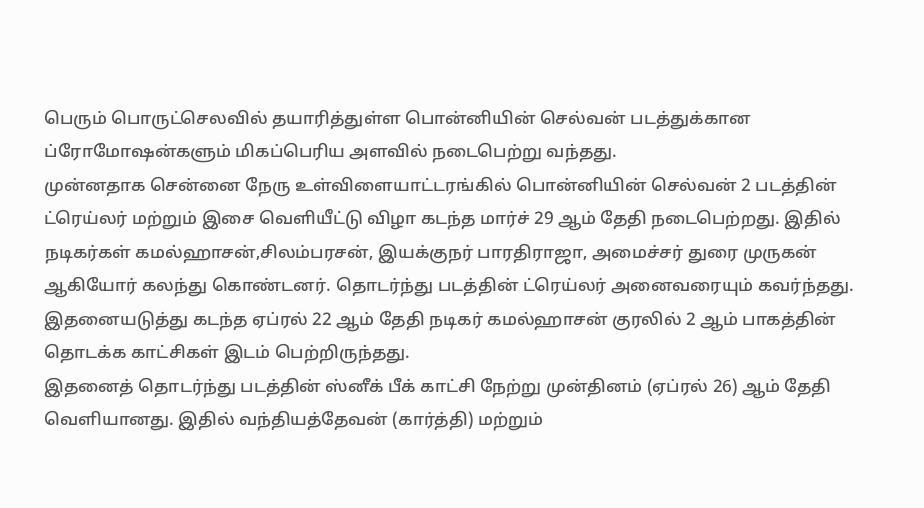பெரும் பொருட்செலவில் தயாரித்துள்ள பொன்னியின் செல்வன் படத்துக்கான ப்ரோமோஷன்களும் மிகப்பெரிய அளவில் நடைபெற்று வந்தது.
முன்னதாக சென்னை நேரு உள்விளையாட்டரங்கில் பொன்னியின் செல்வன் 2 படத்தின் ட்ரெய்லர் மற்றும் இசை வெளியீட்டு விழா கடந்த மார்ச் 29 ஆம் தேதி நடைபெற்றது. இதில் நடிகர்கள் கமல்ஹாசன்,சிலம்பரசன், இயக்குநர் பாரதிராஜா, அமைச்சர் துரை முருகன் ஆகியோர் கலந்து கொண்டனர். தொடர்ந்து படத்தின் ட்ரெய்லர் அனைவரையும் கவர்ந்தது. இதனையடுத்து கடந்த ஏப்ரல் 22 ஆம் தேதி நடிகர் கமல்ஹாசன் குரலில் 2 ஆம் பாகத்தின் தொடக்க காட்சிகள் இடம் பெற்றிருந்தது.
இதனைத் தொடர்ந்து படத்தின் ஸ்னீக் பீக் காட்சி நேற்று முன்தினம் (ஏப்ரல் 26) ஆம் தேதி வெளியானது. இதில் வந்தியத்தேவன் (கார்த்தி) மற்றும்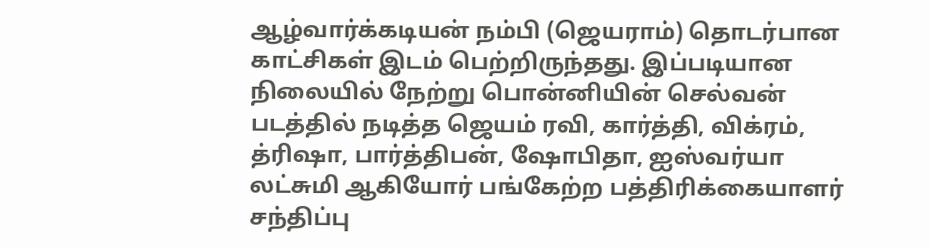ஆழ்வார்க்கடியன் நம்பி (ஜெயராம்) தொடர்பான காட்சிகள் இடம் பெற்றிருந்தது. இப்படியான நிலையில் நேற்று பொன்னியின் செல்வன் படத்தில் நடித்த ஜெயம் ரவி, கார்த்தி, விக்ரம், த்ரிஷா, பார்த்திபன், ஷோபிதா, ஐஸ்வர்யா லட்சுமி ஆகியோர் பங்கேற்ற பத்திரிக்கையாளர் சந்திப்பு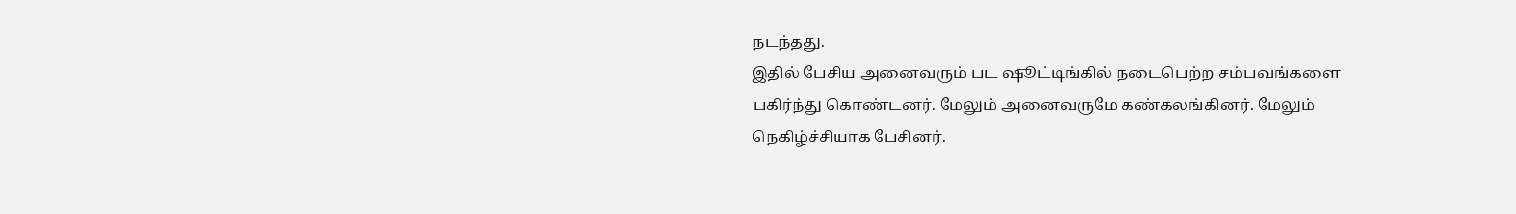நடந்தது.
இதில் பேசிய அனைவரும் பட ஷூட்டிங்கில் நடைபெற்ற சம்பவங்களை பகிர்ந்து கொண்டனர். மேலும் அனைவருமே கண்கலங்கினர். மேலும் நெகிழ்ச்சியாக பேசினர்.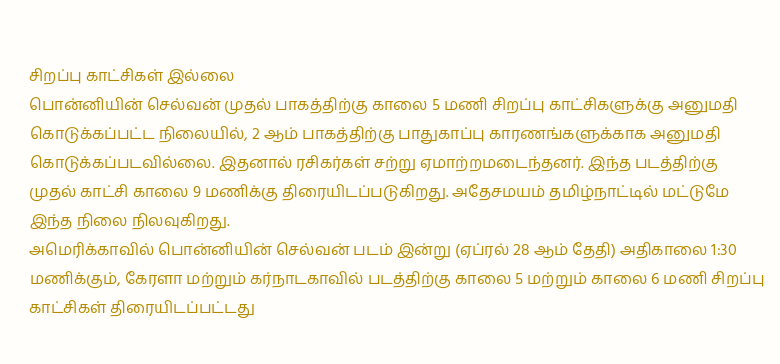சிறப்பு காட்சிகள் இல்லை
பொன்னியின் செல்வன் முதல் பாகத்திற்கு காலை 5 மணி சிறப்பு காட்சிகளுக்கு அனுமதி கொடுக்கப்பட்ட நிலையில், 2 ஆம் பாகத்திற்கு பாதுகாப்பு காரணங்களுக்காக அனுமதி கொடுக்கப்படவில்லை. இதனால் ரசிகர்கள் சற்று ஏமாற்றமடைந்தனர். இந்த படத்திற்கு முதல் காட்சி காலை 9 மணிக்கு திரையிடப்படுகிறது. அதேசமயம் தமிழ்நாட்டில் மட்டுமே இந்த நிலை நிலவுகிறது.
அமெரிக்காவில் பொன்னியின் செல்வன் படம் இன்று (ஏப்ரல் 28 ஆம் தேதி) அதிகாலை 1:30 மணிக்கும், கேரளா மற்றும் கர்நாடகாவில் படத்திற்கு காலை 5 மற்றும் காலை 6 மணி சிறப்பு காட்சிகள் திரையிடப்பட்டது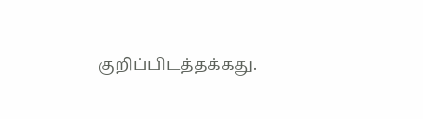குறிப்பிடத்தக்கது.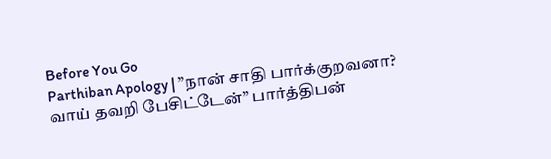Before You Go
Parthiban Apology | ”நான் சாதி பார்க்குறவனா? வாய் தவறி பேசிட்டேன்” பார்த்திபன்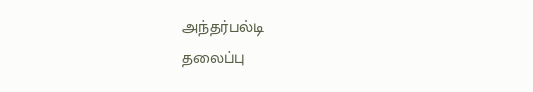அந்தர்பல்டி
தலைப்பு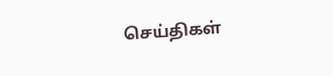செய்திகள்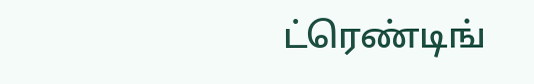ட்ரெண்டிங்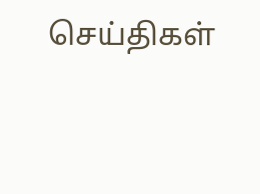செய்திகள்